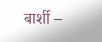बार्शी –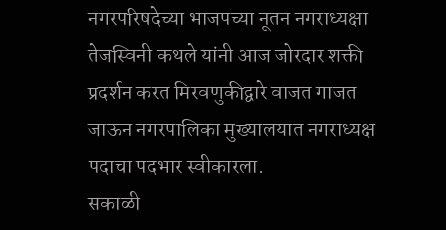नगरपरिषदेच्या भाजपच्या नूतन नगराध्यक्षा तेजस्विनी कथले यांनी आज जोरदार शक्ती प्रदर्शन करत मिरवणुकीद्वारे वाजत गाजत जाऊन नगरपालिका मुख्यालयात नगराध्यक्ष पदाचा पदभार स्वीकारला.
सकाळी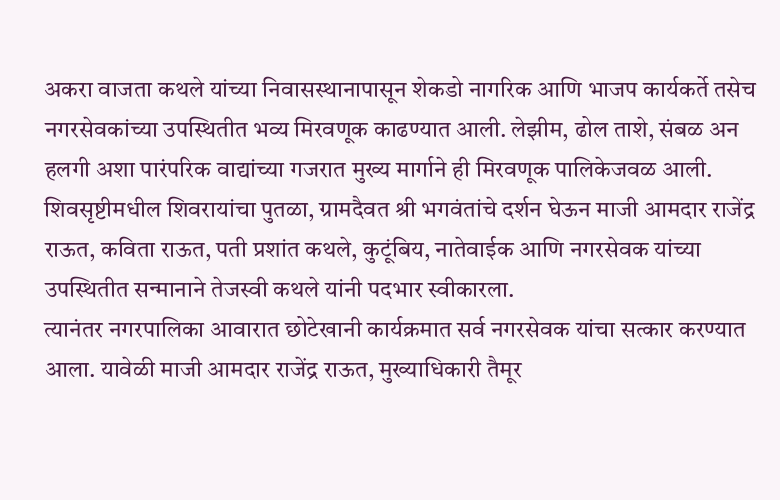अकरा वाजता कथले यांच्या निवासस्थानापासून शेकडो नागरिक आणि भाजप कार्यकर्ते तसेच नगरसेवकांच्या उपस्थितीत भव्य मिरवणूक काढण्यात आली. लेझीम, ढोल ताशे, संबळ अन हलगी अशा पारंपरिक वाद्यांच्या गजरात मुख्य मार्गाने ही मिरवणूक पालिकेजवळ आली. शिवसृष्टीमधील शिवरायांचा पुतळा, ग्रामदैवत श्री भगवंतांचे दर्शन घेऊन माजी आमदार राजेंद्र राऊत, कविता राऊत, पती प्रशांत कथले, कुटूंबिय, नातेवाईक आणि नगरसेवक यांच्या उपस्थितीत सन्मानाने तेजस्वी कथले यांनी पदभार स्वीकारला.
त्यानंतर नगरपालिका आवारात छोटेखानी कार्यक्रमात सर्व नगरसेवक यांचा सत्कार करण्यात आला. यावेळी माजी आमदार राजेंद्र राऊत, मुख्याधिकारी तैमूर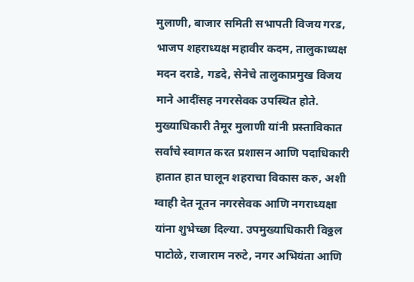मुलाणी, बाजार समिती सभापती विजय गरड, भाजप शहराध्यक्ष महावीर कदम, तालुकाध्यक्ष मदन दराडे, गडदे, सेनेचे तालुकाप्रमुख विजय माने आदींसह नगरसेवक उपस्थित होते.
मुख्याधिकारी तैमूर मुलाणी यांनी प्रस्ताविकात सर्वांचे स्वागत करत प्रशासन आणि पदाधिकारी हातात हात घालून शहराचा विकास करु, अशी ग्वाही देत नूतन नगरसेवक आणि नगराध्यक्षा यांना शुभेच्छा दिल्या. उपमुख्याधिकारी विठ्ठल पाटोळे, राजाराम नरुटे, नगर अभियंता आणि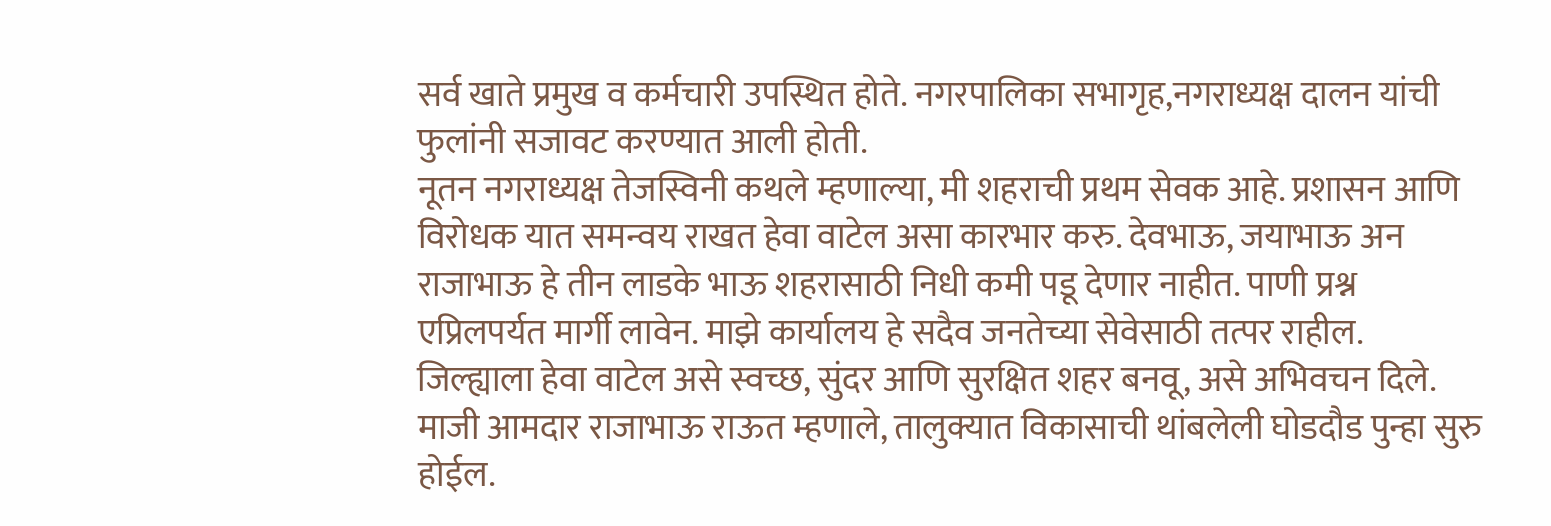सर्व खाते प्रमुख व कर्मचारी उपस्थित होते. नगरपालिका सभागृह,नगराध्यक्ष दालन यांची फुलांनी सजावट करण्यात आली होती.
नूतन नगराध्यक्ष तेजस्विनी कथले म्हणाल्या, मी शहराची प्रथम सेवक आहे. प्रशासन आणि विरोधक यात समन्वय राखत हेवा वाटेल असा कारभार करु. देवभाऊ, जयाभाऊ अन राजाभाऊ हे तीन लाडके भाऊ शहरासाठी निधी कमी पडू देणार नाहीत. पाणी प्रश्न एप्रिलपर्यत मार्गी लावेन. माझे कार्यालय हे सदैव जनतेच्या सेवेसाठी तत्पर राहील. जिल्ह्याला हेवा वाटेल असे स्वच्छ, सुंदर आणि सुरक्षित शहर बनवू, असे अभिवचन दिले.
माजी आमदार राजाभाऊ राऊत म्हणाले, तालुक्यात विकासाची थांबलेली घोडदौड पुन्हा सुरु होईल.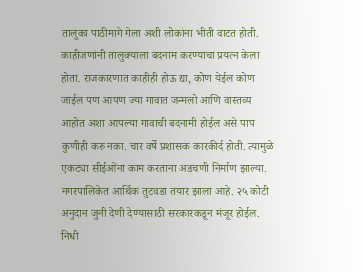तालुका पाठीमागे गेला अशी लोकांना भीती वाटत होती. काहीजणांनी तालुक्याला बदनाम करण्याचा प्रयत्न केला होता. राजकारणात काहीही होऊ द्या, कोण येईल कोण जाईल पण आपण ज्या गावात जन्मलो आणि वास्तव्य आहोत अशा आपल्या गावाची बदनामी होईल असे पाप कुणीही करु नका. चार वर्षे प्रशासक कारकीर्द होती. त्यामुळे एकट्या सीईओंना काम करताना अडचणी निर्माण झाल्या. नगरपालिकेत आर्थिक तुटवडा तयार झाला आहे. २५ कोटी अनुदान जुनी देणी देण्यासाठी सरकारकडून मंजूर होईल. निधी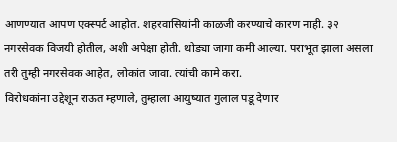आणण्यात आपण एक्स्पर्ट आहोत. शहरवासियांनी काळजी करण्याचे कारण नाही. ३२ नगरसेवक विजयी होतील, अशी अपेक्षा होती. थोड्या जागा कमी आल्या. पराभूत झाला असला तरी तुम्ही नगरसेवक आहेत, लोकांत जावा. त्यांची कामे करा.
विरोधकांना उद्देशून राऊत म्हणाले, तुम्हाला आयुष्यात गुलाल पडू देणार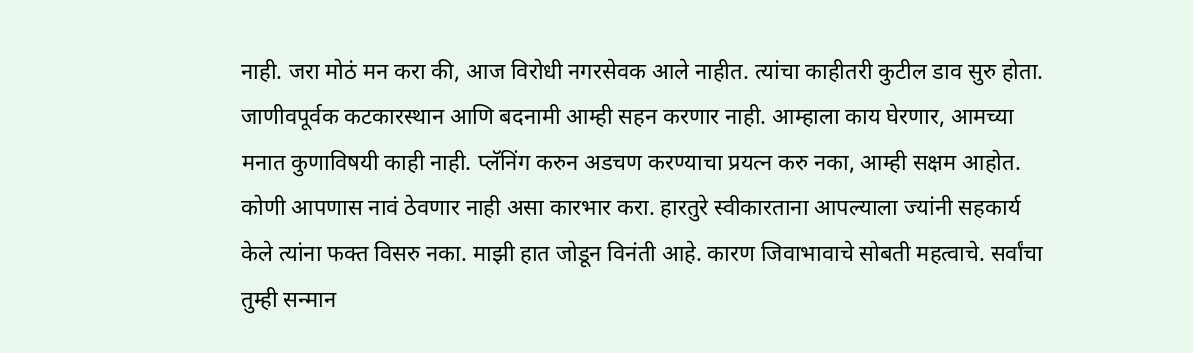नाही. जरा मोठं मन करा की, आज विरोधी नगरसेवक आले नाहीत. त्यांचा काहीतरी कुटील डाव सुरु होता. जाणीवपूर्वक कटकारस्थान आणि बदनामी आम्ही सहन करणार नाही. आम्हाला काय घेरणार, आमच्या मनात कुणाविषयी काही नाही. प्लॅनिंग करुन अडचण करण्याचा प्रयत्न करु नका, आम्ही सक्षम आहोत.
कोणी आपणास नावं ठेवणार नाही असा कारभार करा. हारतुरे स्वीकारताना आपल्याला ज्यांनी सहकार्य केले त्यांना फक्त विसरु नका. माझी हात जोडून विनंती आहे. कारण जिवाभावाचे सोबती महत्वाचे. सर्वांचा तुम्ही सन्मान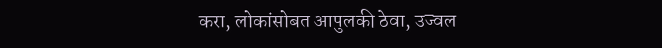करा, लोकांसोबत आपुलकी ठेवा, उज्वल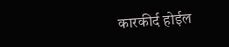कारकीर्द होईल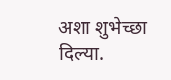अशा शुभेच्छा दिल्या.